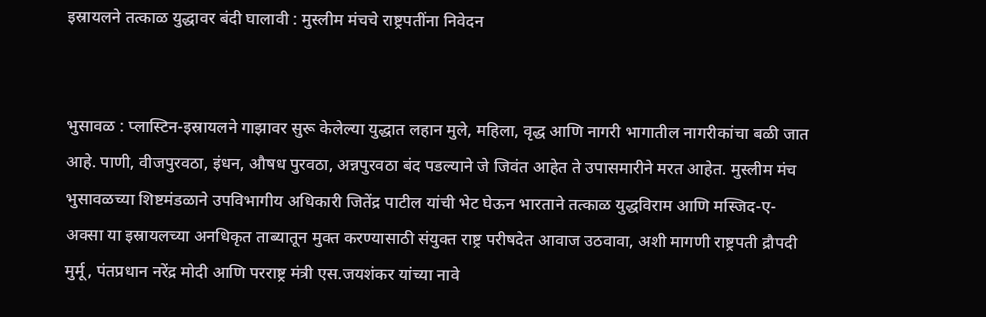इस्रायलने तत्काळ युद्धावर बंदी घालावी : मुस्लीम मंचचे राष्ट्रपतींना निवेदन


भुसावळ : प्लास्टिन-इस्रायलने गाझावर सुरू केलेल्या युद्धात लहान मुले, महिला, वृद्ध आणि नागरी भागातील नागरीकांचा बळी जात आहे. पाणी, वीजपुरवठा, इंधन, औषध पुरवठा, अन्नपुरवठा बंद पडल्याने जे जिवंत आहेत ते उपासमारीने मरत आहेत. मुस्लीम मंच भुसावळच्या शिष्टमंडळाने उपविभागीय अधिकारी जितेंद्र पाटील यांची भेट घेऊन भारताने तत्काळ युद्धविराम आणि मस्जिद-ए-अक्सा या इस्रायलच्या अनधिकृत ताब्यातून मुक्त करण्यासाठी संयुक्त राष्ट्र परीषदेत आवाज उठवावा, अशी मागणी राष्ट्रपती द्रौपदी मुर्मू, पंतप्रधान नरेंद्र मोदी आणि परराष्ट्र मंत्री एस.जयशंकर यांच्या नावे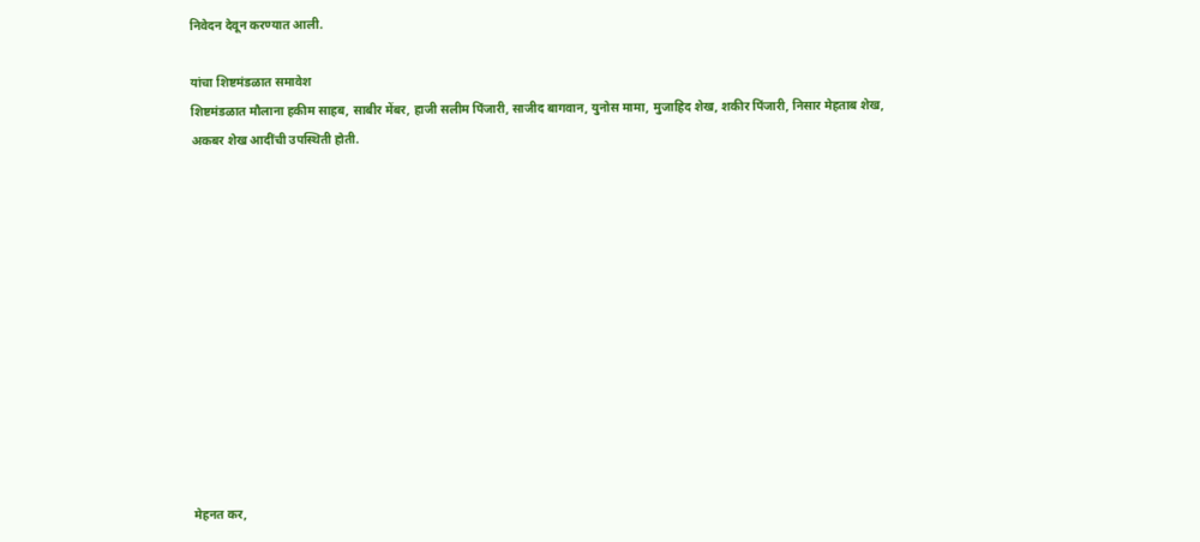निवेदन देवून करण्यात आली.

यांचा शिष्टमंडळात समावेश
शिष्टमंडळात मौलाना हकीम साहब, साबीर मेंबर, हाजी सलीम पिंजारी, साजीद बागवान, युनोस मामा, मुजाहिद शेख, शकीर पिंजारी, निसार मेहताब शेख, अकबर शेख आदींची उपस्थिती होती.












मेहनत कर,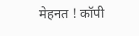मेहनत ! कॉपी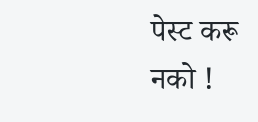पेस्ट करू नको !